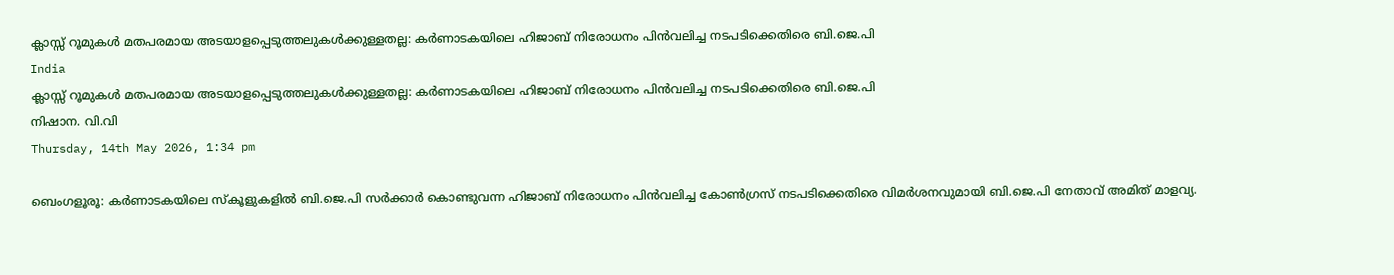ക്ലാസ്സ് റൂമുകള്‍ മതപരമായ അടയാളപ്പെടുത്തലുകള്‍ക്കുള്ളതല്ല: കര്‍ണാടകയിലെ ഹിജാബ് നിരോധനം പിന്‍വലിച്ച നടപടിക്കെതിരെ ബി.ജെ.പി
India
ക്ലാസ്സ് റൂമുകള്‍ മതപരമായ അടയാളപ്പെടുത്തലുകള്‍ക്കുള്ളതല്ല: കര്‍ണാടകയിലെ ഹിജാബ് നിരോധനം പിന്‍വലിച്ച നടപടിക്കെതിരെ ബി.ജെ.പി
നിഷാന. വി.വി
Thursday, 14th May 2026, 1:34 pm

ബെംഗളൂരൂ: കര്‍ണാടകയിലെ സ്‌കൂളുകളില്‍ ബി.ജെ.പി സര്‍ക്കാര്‍ കൊണ്ടുവന്ന ഹിജാബ് നിരോധനം പിന്‍വലിച്ച കോണ്‍ഗ്രസ് നടപടിക്കെതിരെ വിമര്‍ശനവുമായി ബി.ജെ.പി നേതാവ് അമിത് മാളവ്യ.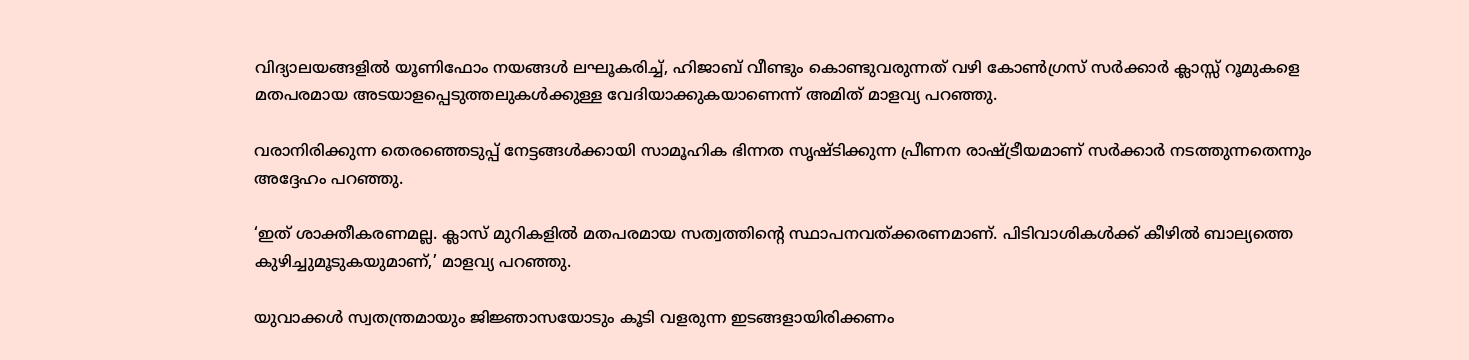വിദ്യാലയങ്ങളില്‍ യൂണിഫോം നയങ്ങള്‍ ലഘൂകരിച്ച്, ഹിജാബ് വീണ്ടും കൊണ്ടുവരുന്നത് വഴി കോണ്‍ഗ്രസ് സര്‍ക്കാര്‍ ക്ലാസ്സ് റൂമുകളെ മതപരമായ അടയാളപ്പെടുത്തലുകള്‍ക്കുള്ള വേദിയാക്കുകയാണെന്ന് അമിത് മാളവ്യ പറഞ്ഞു.

വരാനിരിക്കുന്ന തെരഞ്ഞെടുപ്പ് നേട്ടങ്ങള്‍ക്കായി സാമൂഹിക ഭിന്നത സൃഷ്ടിക്കുന്ന പ്രീണന രാഷ്ട്രീയമാണ് സര്‍ക്കാര്‍ നടത്തുന്നതെന്നും അദ്ദേഹം പറഞ്ഞു.

‘ഇത് ശാക്തീകരണമല്ല. ക്ലാസ് മുറികളില്‍ മതപരമായ സത്വത്തിന്റെ സ്ഥാപനവത്ക്കരണമാണ്. പിടിവാശികള്‍ക്ക് കീഴില്‍ ബാല്യത്തെ കുഴിച്ചുമൂടുകയുമാണ്,’ മാളവ്യ പറഞ്ഞു.

യുവാക്കള്‍ സ്വതന്ത്രമായും ജിജ്ഞാസയോടും കൂടി വളരുന്ന ഇടങ്ങളായിരിക്കണം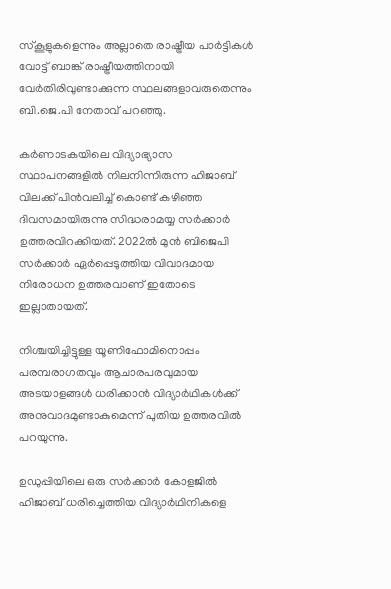സ്‌കൂളുകളെന്നും അല്ലാതെ രാഷ്ട്രീയ പാര്‍ട്ടികള്‍ വോട്ട് ബാങ്ക് രാഷ്ട്രീയത്തിനായി വേര്‍തിരിവുണ്ടാക്കുന്ന സ്ഥലങ്ങളാവരുതെന്നും ബി.ജെ.പി നേതാവ് പറഞ്ഞു.

കര്‍ണാടകയിലെ വിദ്യാഭ്യാസ സ്ഥാപനങ്ങളില്‍ നിലനിന്നിരുന്ന ഹിജാബ് വിലക്ക് പിന്‍വലിച്ച് കൊണ്ട് കഴിഞ്ഞ ദിവസമായിരുന്നു സിദ്ധരാമയ്യ സര്‍ക്കാര്‍ ഉത്തരവിറക്കിയത്. 2022ല്‍ മുന്‍ ബിജെപി സര്‍ക്കാര്‍ ഏര്‍പ്പെടുത്തിയ വിവാദമായ നിരോധന ഉത്തരവാണ് ഇതോടെ ഇല്ലാതായത്.

നിശ്ചയിച്ചിട്ടുള്ള യൂണിഫോമിനൊപ്പം പരമ്പരാഗതവും ആചാരപരവുമായ അടയാളങ്ങള്‍ ധരിക്കാന്‍ വിദ്യാര്‍ഥികള്‍ക്ക് അനുവാദമുണ്ടാകുമെന്ന് പുതിയ ഉത്തരവില്‍ പറയുന്നു.

ഉഡുപ്പിയിലെ ഒരു സര്‍ക്കാര്‍ കോളജില്‍ ഹിജാബ് ധരിച്ചെത്തിയ വിദ്യാര്‍ഥിനികളെ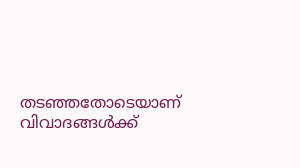തടഞ്ഞതോടെയാണ് വിവാദങ്ങള്‍ക്ക്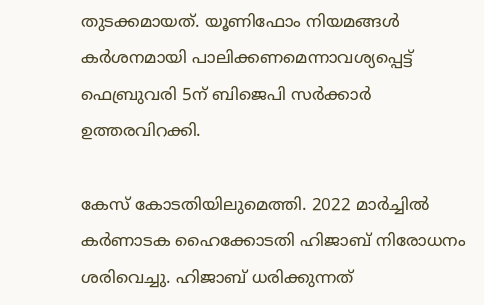തുടക്കമായത്. യൂണിഫോം നിയമങ്ങള്‍ കര്‍ശനമായി പാലിക്കണമെന്നാവശ്യപ്പെട്ട് ഫെബ്രുവരി 5ന് ബിജെപി സര്‍ക്കാര്‍ ഉത്തരവിറക്കി.

കേസ് കോടതിയിലുമെത്തി. 2022 മാര്‍ച്ചില്‍ കര്‍ണാടക ഹൈക്കോടതി ഹിജാബ് നിരോധനം ശരിവെച്ചു. ഹിജാബ് ധരിക്കുന്നത്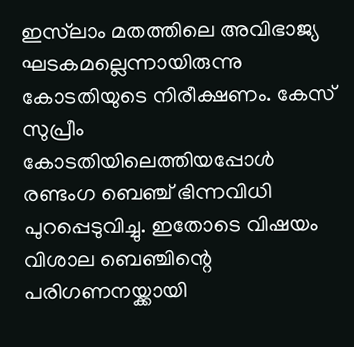ഇസ്‌ലാം മതത്തിലെ അവിഭാജ്യ ഘടകമല്ലെന്നായിരുന്നു കോടതിയുടെ നിരീക്ഷണം. കേസ് സുപ്രീം കോടതിയിലെത്തിയപ്പോള്‍ രണ്ടംഗ ബെഞ്ച് ഭിന്നവിധി പുറപ്പെടുവിച്ചു. ഇതോടെ വിഷയം വിശാല ബെഞ്ചിന്റെ പരിഗണനയ്ക്കായി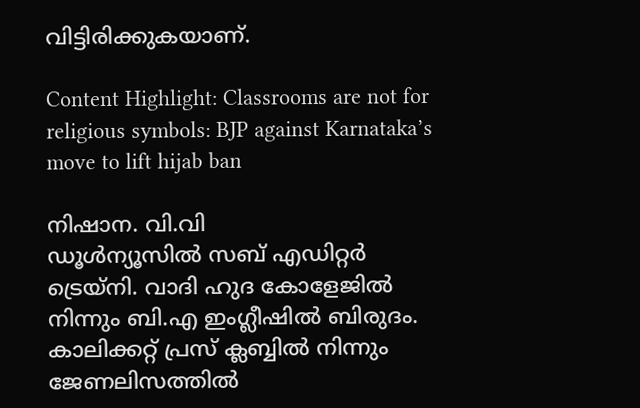വിട്ടിരിക്കുകയാണ്.

Content Highlight: Classrooms are not for religious symbols: BJP against Karnataka’s move to lift hijab ban

നിഷാന. വി.വി
ഡൂള്‍ന്യൂസില്‍ സബ് എഡിറ്റര്‍ ട്രെയ്‌നി. വാദി ഹുദ കോളേജില്‍ നിന്നും ബി.എ ഇംഗ്ലീഷില്‍ ബിരുദം. കാലിക്കറ്റ് പ്രസ് ക്ലബ്ബില്‍ നിന്നും ജേണലിസത്തില്‍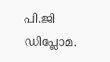പി.ജി ഡിപ്ലോമ.